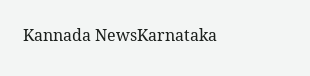Kannada NewsKarnataka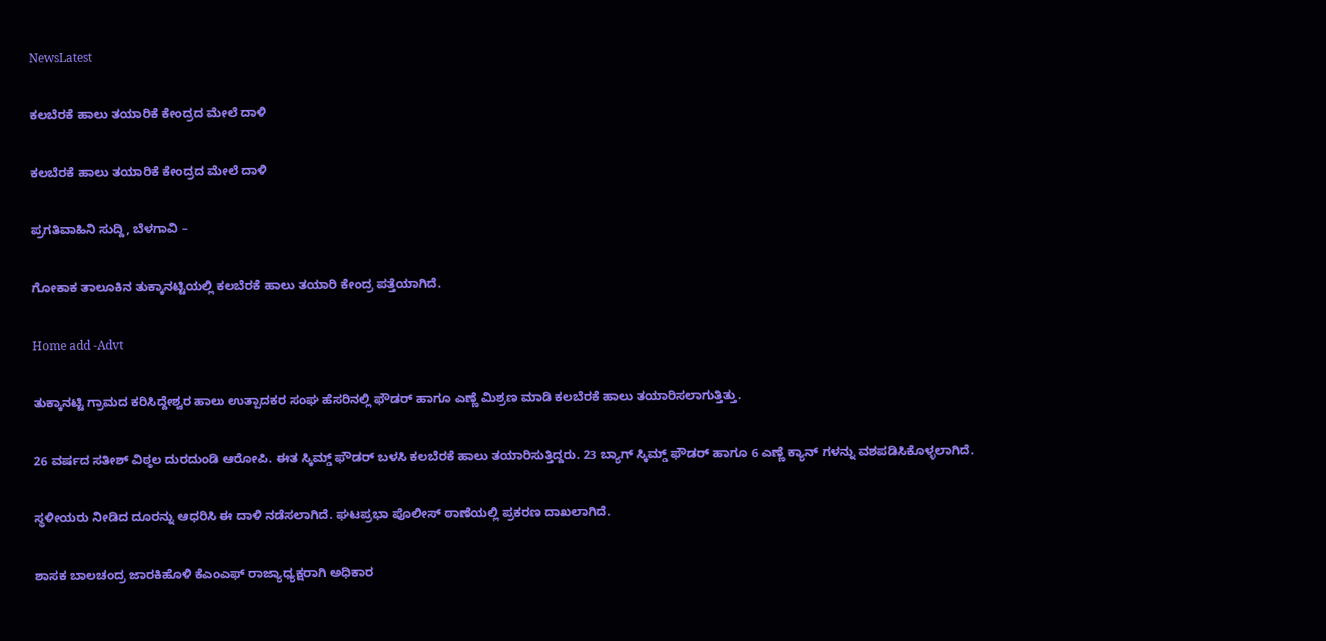NewsLatest

ಕಲಬೆರಕೆ ಹಾಲು ತಯಾರಿಕೆ ಕೇಂದ್ರದ ಮೇಲೆ ದಾಳಿ

ಕಲಬೆರಕೆ ಹಾಲು ತಯಾರಿಕೆ ಕೇಂದ್ರದ ಮೇಲೆ ದಾಳಿ

ಪ್ರಗತಿವಾಹಿನಿ ಸುದ್ದಿ, ಬೆಳಗಾವಿ –

ಗೋಕಾಕ ತಾಲೂಕಿನ ತುಕ್ಕಾನಟ್ಟಿಯಲ್ಲಿ ಕಲಬೆರಕೆ ಹಾಲು ತಯಾರಿ ಕೇಂದ್ರ ಪತ್ತೆಯಾಗಿದೆ.

Home add -Advt

ತುಕ್ಕಾನಟ್ಟಿ ಗ್ರಾಮದ ಕರಿಸಿದ್ದೇಶ್ವರ ಹಾಲು ಉತ್ಪಾದಕರ ಸಂಘ ಹೆಸರಿನಲ್ಲಿ ಫೌಡರ್ ಹಾಗೂ ಎಣ್ಣೆ ಮಿಶ್ರಣ ಮಾಡಿ ಕಲಬೆರಕೆ ಹಾಲು ತಯಾರಿಸಲಾಗುತ್ತಿತ್ತು.

26 ವರ್ಷದ ಸತೀಶ್ ವಿಠ್ಠಲ ದುರದುಂಡಿ ಆರೋಪಿ. ಈತ ಸ್ಕಿಮ್ಡ್ ಫೌಡರ್ ಬಳಸಿ ಕಲಬೆರಕೆ ಹಾಲು ತಯಾರಿಸುತ್ತಿದ್ದರು. 23 ಬ್ಯಾಗ್ ಸ್ಕಿಮ್ಡ್ ಫೌಡರ್ ಹಾಗೂ 6 ಎಣ್ಣೆ ಕ್ಯಾನ್ ಗಳನ್ನು ವಶಪಡಿಸಿಕೊಳ್ಳಲಾಗಿದೆ.

ಸ್ಥಳೀಯರು ನೀಡಿದ ದೂರನ್ನು ಆಧರಿಸಿ ಈ ದಾಳಿ ನಡೆಸಲಾಗಿದೆ. ಘಟಪ್ರಭಾ ಪೊಲೀಸ್ ಠಾಣೆಯಲ್ಲಿ ಪ್ರಕರಣ ದಾಖಲಾಗಿದೆ.

ಶಾಸಕ ಬಾಲಚಂದ್ರ ಜಾರಕಿಹೊಳಿ ಕೆಎಂಎಫ್ ರಾಜ್ಯಾಧ್ಯಕ್ಷರಾಗಿ ಅಧಿಕಾರ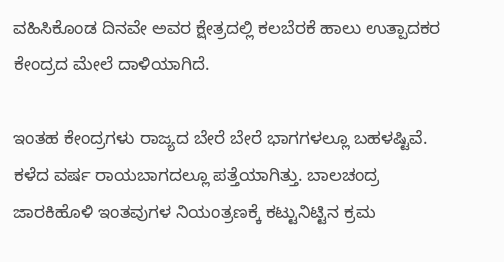ವಹಿಸಿಕೊಂಡ ದಿನವೇ ಅವರ ಕ್ಷೇತ್ರದಲ್ಲಿ ಕಲಬೆರಕೆ ಹಾಲು ಉತ್ಪಾದಕರ ಕೇಂದ್ರದ ಮೇಲೆ ದಾಳಿಯಾಗಿದೆ.

ಇಂತಹ ಕೇಂದ್ರಗಳು ರಾಜ್ಯದ ಬೇರೆ ಬೇರೆ ಭಾಗಗಳಲ್ಲೂ ಬಹಳಷ್ಟಿವೆ. ಕಳೆದ ವರ್ಷ ರಾಯಬಾಗದಲ್ಲೂ ಪತ್ತೆಯಾಗಿತ್ತು. ಬಾಲಚಂದ್ರ ಜಾರಕಿಹೊಳಿ ಇಂತವುಗಳ ನಿಯಂತ್ರಣಕ್ಕೆ ಕಟ್ಟುನಿಟ್ಟಿನ ಕ್ರಮ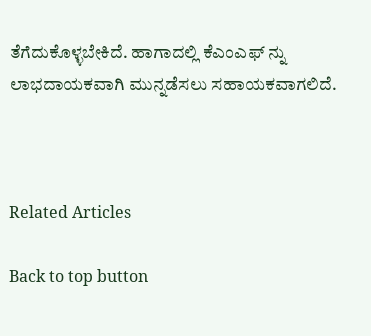ತೆಗೆದುಕೊಳ್ಳಬೇಕಿದೆ. ಹಾಗಾದಲ್ಲಿ ಕೆಎಂಎಫ್ ನ್ನು ಲಾಭದಾಯಕವಾಗಿ ಮುನ್ನಡೆಸಲು ಸಹಾಯಕವಾಗಲಿದೆ.



Related Articles

Back to top button